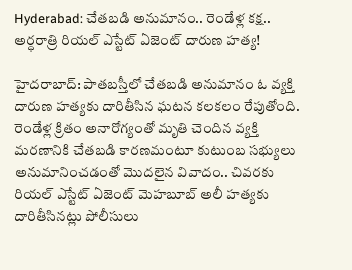Hyderabad: చేతబడి అనుమానం.. రెండేళ్ల కక్ష.. అర్ధరాత్రి రియల్ ఎస్టేట్ ఏజెంట్ దారుణ హత్య!

హైదరాబాద్: పాతబస్తీలో చేతబడి అనుమానం ఓ వ్యక్తి దారుణ హత్యకు దారితీసిన ఘటన కలకలం రేపుతోంది. రెండేళ్ల క్రితం అనారోగ్యంతో మృతి చెందిన వ్యక్తి మరణానికి చేతబడి కారణమంటూ కుటుంబ సభ్యులు అనుమానించడంతో మొదలైన వివాదం.. చివరకు రియల్ ఎస్టేట్ ఏజెంట్ మెహబూబ్ అలీ హత్యకు దారితీసినట్లు పోలీసులు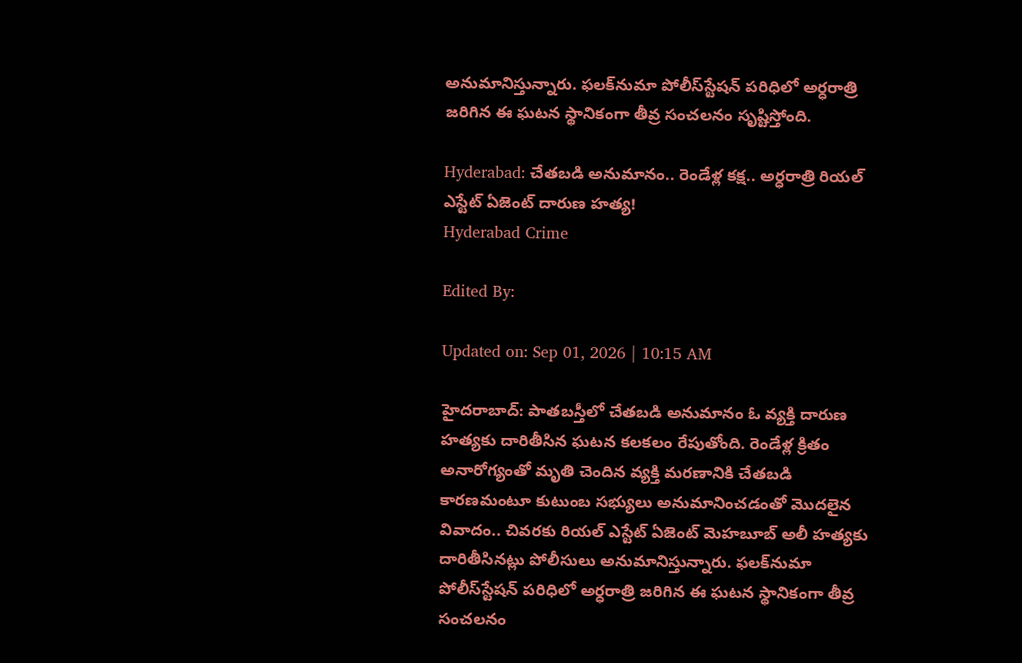అనుమానిస్తున్నారు. ఫలక్‌నుమా పోలీస్‌స్టేషన్ పరిధిలో అర్ధరాత్రి జరిగిన ఈ ఘటన స్థానికంగా తీవ్ర సంచలనం సృష్టిస్తోంది.

Hyderabad: చేతబడి అనుమానం.. రెండేళ్ల కక్ష.. అర్ధరాత్రి రియల్ ఎస్టేట్ ఏజెంట్ దారుణ హత్య!
Hyderabad Crime

Edited By:

Updated on: Sep 01, 2026 | 10:15 AM

హైదరాబాద్: పాతబస్తీలో చేతబడి అనుమానం ఓ వ్యక్తి దారుణ హత్యకు దారితీసిన ఘటన కలకలం రేపుతోంది. రెండేళ్ల క్రితం అనారోగ్యంతో మృతి చెందిన వ్యక్తి మరణానికి చేతబడి కారణమంటూ కుటుంబ సభ్యులు అనుమానించడంతో మొదలైన వివాదం.. చివరకు రియల్ ఎస్టేట్ ఏజెంట్ మెహబూబ్ అలీ హత్యకు దారితీసినట్లు పోలీసులు అనుమానిస్తున్నారు. ఫలక్‌నుమా పోలీస్‌స్టేషన్ పరిధిలో అర్ధరాత్రి జరిగిన ఈ ఘటన స్థానికంగా తీవ్ర సంచలనం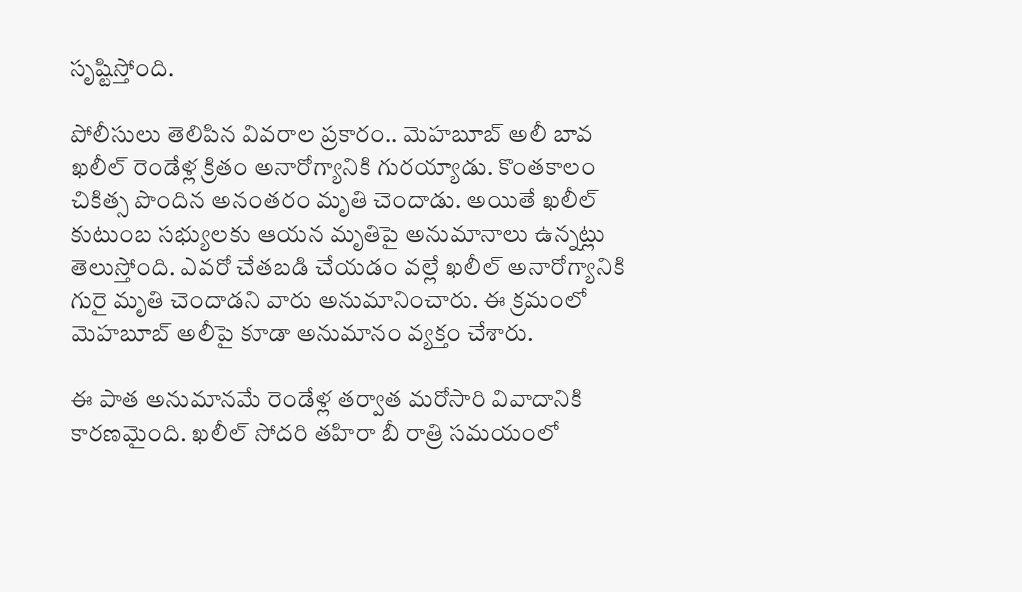సృష్టిస్తోంది.

పోలీసులు తెలిపిన వివరాల ప్రకారం.. మెహబూబ్ అలీ బావ ఖలీల్ రెండేళ్ల క్రితం అనారోగ్యానికి గురయ్యాడు. కొంతకాలం చికిత్స పొందిన అనంతరం మృతి చెందాడు. అయితే ఖలీల్ కుటుంబ సభ్యులకు ఆయన మృతిపై అనుమానాలు ఉన్నట్లు తెలుస్తోంది. ఎవరో చేతబడి చేయడం వల్లే ఖలీల్ అనారోగ్యానికి గురై మృతి చెందాడని వారు అనుమానించారు. ఈ క్రమంలో మెహబూబ్ అలీపై కూడా అనుమానం వ్యక్తం చేశారు.

ఈ పాత అనుమానమే రెండేళ్ల తర్వాత మరోసారి వివాదానికి కారణమైంది. ఖలీల్ సోదరి తహిరా బీ రాత్రి సమయంలో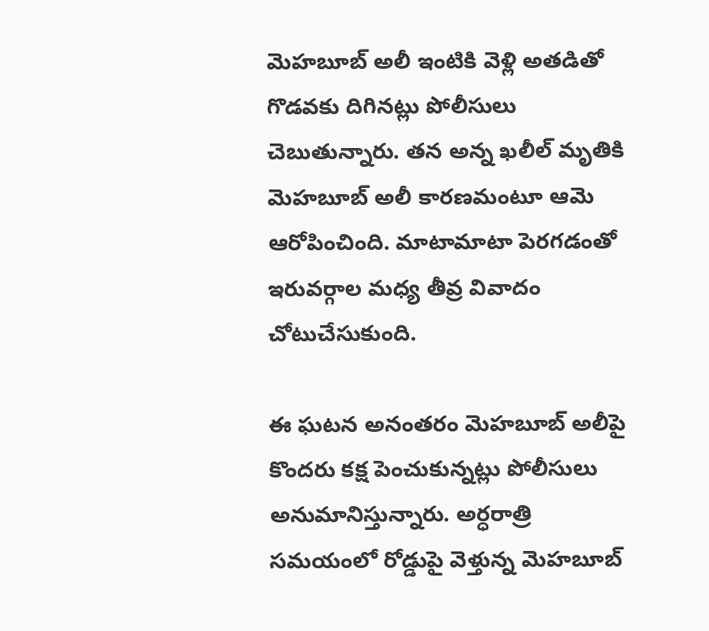మెహబూబ్ అలీ ఇంటికి వెళ్లి అతడితో గొడవకు దిగినట్లు పోలీసులు చెబుతున్నారు. తన అన్న ఖలీల్ మృతికి మెహబూబ్ అలీ కారణమంటూ ఆమె ఆరోపించింది. మాటామాటా పెరగడంతో ఇరువర్గాల మధ్య తీవ్ర వివాదం చోటుచేసుకుంది.

ఈ ఘటన అనంతరం మెహబూబ్ అలీపై కొందరు కక్ష పెంచుకున్నట్లు పోలీసులు అనుమానిస్తున్నారు. అర్ధరాత్రి సమయంలో రోడ్డుపై వెళ్తున్న మెహబూబ్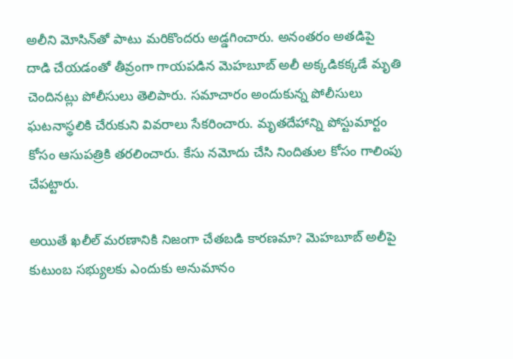అలీని మోసిన్‌తో పాటు మరికొందరు అడ్డగించారు. అనంతరం అతడిపై దాడి చేయడంతో తీవ్రంగా గాయపడిన మెహబూబ్ అలీ అక్కడికక్కడే మృతి చెందినట్లు పోలీసులు తెలిపారు. సమాచారం అందుకున్న పోలీసులు ఘటనాస్థలికి చేరుకుని వివరాలు సేకరించారు. మృతదేహాన్ని పోస్టుమార్టం కోసం ఆసుపత్రికి తరలించారు. కేసు నమోదు చేసి నిందితుల కోసం గాలింపు చేపట్టారు.

అయితే ఖలీల్ మరణానికి నిజంగా చేతబడి కారణమా? మెహబూబ్ అలీపై కుటుంబ సభ్యులకు ఎందుకు అనుమానం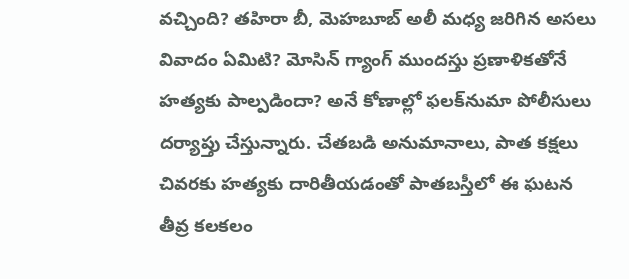వచ్చింది? తహిరా బీ, మెహబూబ్ అలీ మధ్య జరిగిన అసలు వివాదం ఏమిటి? మోసిన్‌ గ్యాంగ్ ముందస్తు ప్రణాళికతోనే హత్యకు పాల్పడిందా? అనే కోణాల్లో ఫలక్‌నుమా పోలీసులు దర్యాప్తు చేస్తున్నారు. చేతబడి అనుమానాలు, పాత కక్షలు చివరకు హత్యకు దారితీయడంతో పాతబస్తీలో ఈ ఘటన తీవ్ర కలకలం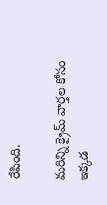రేపింది.

మరిన్ని క్రైమ్ వార్తల కోసం ఇక్కడ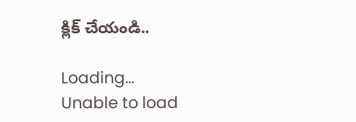క్లిక్ చేయండి..

Loading...
Unable to load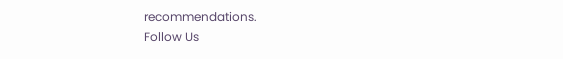recommendations.
Follow Us